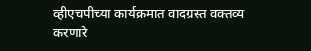व्हीएचपीच्या कार्यक्रमात वादग्रस्त वक्तव्य करणारे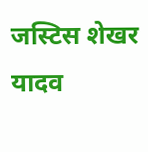जस्टिस शेखर यादव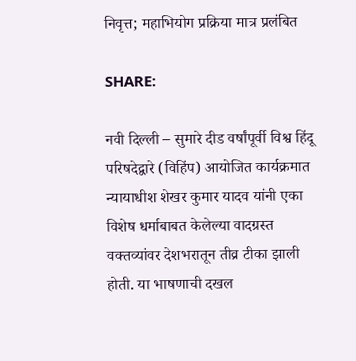निवृत्त; महाभियोग प्रक्रिया मात्र प्रलंबित

SHARE:

नवी दिल्ली – सुमारे दीड वर्षांपूर्वी विश्व हिंदू परिषदेद्वारे (विहिंप) आयोजित कार्यक्रमात न्यायाधीश शेखर कुमार यादव यांनी एका विशेष धर्माबाबत केलेल्या वादग्रस्त वक्तव्यांवर देशभरातून तीव्र टीका झाली होती. या भाषणाची दखल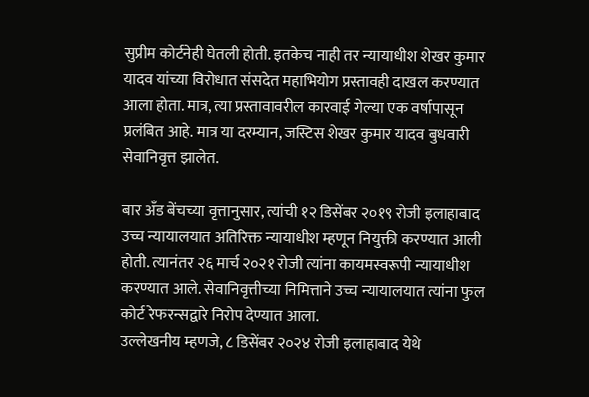सुप्रीम कोर्टनेही घेतली होती. इतकेच नाही तर न्यायाधीश शेखर कुमार यादव यांच्या विरोधात संसदेत महाभियोग प्रस्तावही दाखल करण्यात आला होता. मात्र, त्या प्रस्तावावरील कारवाई गेल्या एक वर्षापासून प्रलंबित आहे. मात्र या दरम्यान, जस्टिस शेखर कुमार यादव बुधवारी सेवानिवृत्त झालेत.

बार अँड बेंचच्या वृत्तानुसार, त्यांची १२ डिसेंबर २०१९ रोजी इलाहाबाद उच्च न्यायालयात अतिरिक्त न्यायाधीश म्हणून नियुक्ती करण्यात आली होती. त्यानंतर २६ मार्च २०२१ रोजी त्यांना कायमस्वरूपी न्यायाधीश करण्यात आले. सेवानिवृत्तीच्या निमित्ताने उच्च न्यायालयात त्यांना फुल कोर्ट रेफरन्सद्वारे निरोप देण्यात आला.
उल्लेखनीय म्हणजे, ८ डिसेंबर २०२४ रोजी इलाहाबाद येथे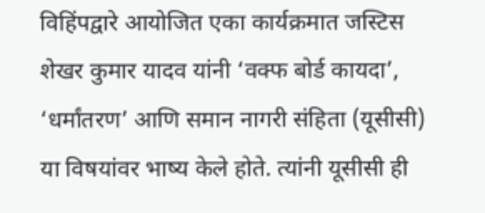विहिंपद्वारे आयोजित एका कार्यक्रमात जस्टिस शेखर कुमार यादव यांनी ‘वक्फ बोर्ड कायदा’, ‘धर्मांतरण’ आणि समान नागरी संहिता (यूसीसी) या विषयांवर भाष्य केले होते. त्यांनी यूसीसी ही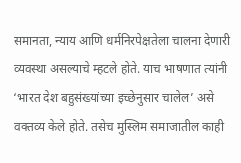समानता, न्याय आणि धर्मनिरपेक्षतेला चालना देणारी व्यवस्था असल्याचे म्हटले होते. याच भाषणात त्यांनी ‘भारत देश बहुसंख्यांच्या इच्छेनुसार चालेल’ असे वक्तव्य केले होते. तसेच मुस्लिम समाजातील काही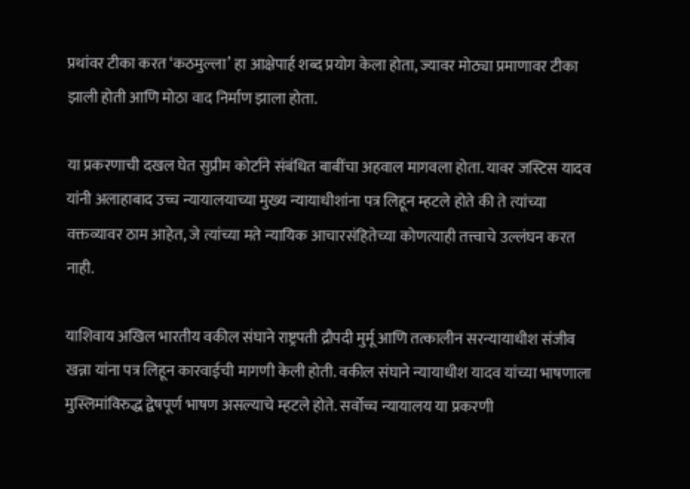प्रथांवर टीका करत ‘कठमुल्ला’ हा आक्षेपार्ह शब्द प्रयोग केला होता, ज्यावर मोठ्या प्रमाणावर टीका झाली होती आणि मोठा वाद निर्माण झाला होता.

या प्रकरणाची दखल घेत सुप्रीम कोर्टाने संबंधित बाबींचा अहवाल मागवला होता. यावर जस्टिस यादव यांनी अलाहाबाद उच्च न्यायालयाच्या मुख्य न्यायाधीशांना पत्र लिहून म्हटले होते की ते त्यांच्या वक्तव्यावर ठाम आहेत, जे त्यांच्या मते न्यायिक आचारसंहितेच्या कोणत्याही तत्त्वाचे उल्लंघन करत नाही.

याशिवाय अखिल भारतीय वकील संघाने राष्ट्रपती द्रौपदी मुर्मू आणि तत्कालीन सरन्यायाधीश संजीव खन्ना यांना पत्र लिहून कारवाईची मागणी केली होती. वकील संघाने न्यायाधीश यादव यांच्या भाषणाला मुस्लिमांविरुद्ध द्वेषपूर्ण भाषण असल्याचे म्हटले होते. सर्वोच्च न्यायालय या प्रकरणी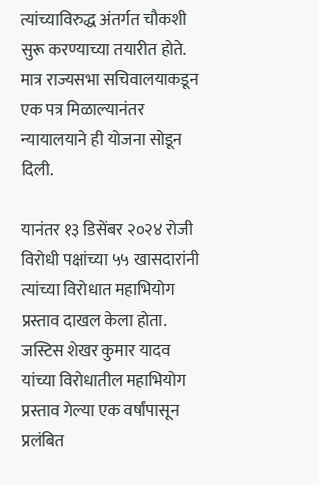त्यांच्याविरुद्ध अंतर्गत चौकशी सुरू करण्याच्या तयारीत होते. मात्र राज्यसभा सचिवालयाकडून एक पत्र मिळाल्यानंतर न्यायालयाने ही योजना सोडून दिली.

यानंतर १३ डिसेंबर २०२४ रोजी विरोधी पक्षांच्या ५५ खासदारांनी त्यांच्या विरोधात महाभियोग प्रस्ताव दाखल केला होता. जस्टिस शेखर कुमार यादव यांच्या विरोधातील महाभियोग प्रस्ताव गेल्या एक वर्षांपासून प्रलंबित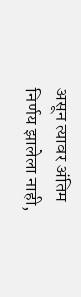असून त्यावर अंतिम निर्णय झालेला नाही,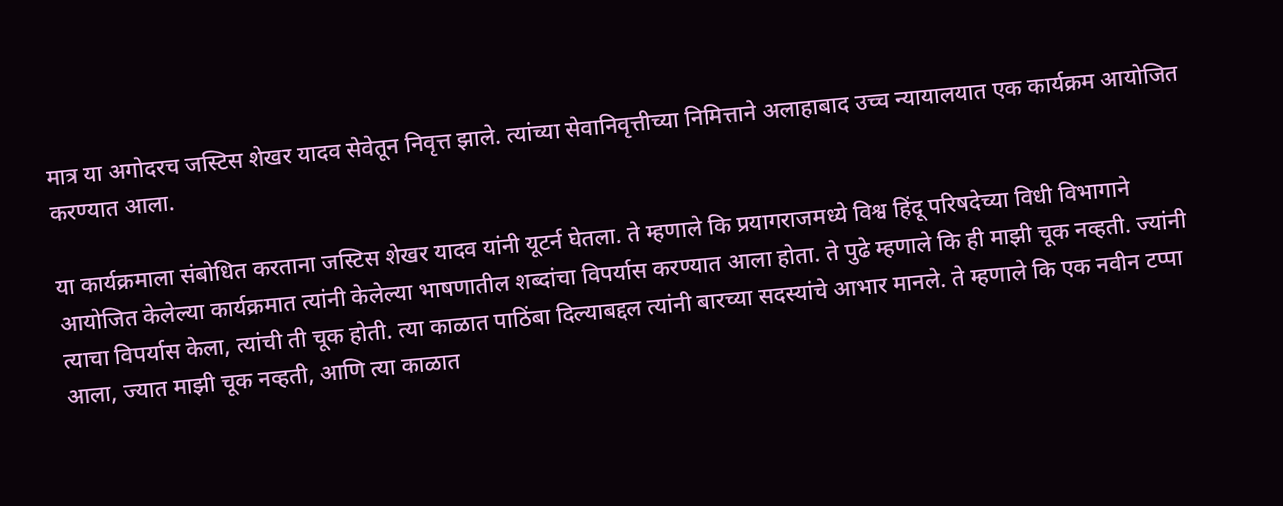मात्र या अगोदरच जस्टिस शेखर यादव सेवेतून निवृत्त झाले. त्यांच्या सेवानिवृत्तीच्या निमित्ताने अलाहाबाद उच्च न्यायालयात एक कार्यक्रम आयोजित करण्यात आला.

या कार्यक्रमाला संबोधित करताना जस्टिस शेखर यादव यांनी यूटर्न घेतला. ते म्हणाले कि प्रयागराजमध्ये विश्व हिंदू परिषदेच्या विधी विभागाने आयोजित केलेल्या कार्यक्रमात त्यांनी केलेल्या भाषणातील शब्दांचा विपर्यास करण्यात आला होता. ते पुढे म्हणाले कि ही माझी चूक नव्हती. ज्यांनी त्याचा विपर्यास केला, त्यांची ती चूक होती. त्या काळात पाठिंबा दिल्याबद्दल त्यांनी बारच्या सदस्यांचे आभार मानले. ते म्हणाले कि एक नवीन टप्पा आला, ज्यात माझी चूक नव्हती, आणि त्या काळात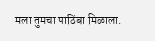मला तुमचा पाठिंबा मिळाला.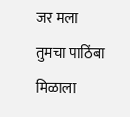जर मला तुमचा पाठिंबा मिळाला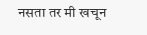नसता तर मी खचून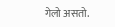गेलो असतो.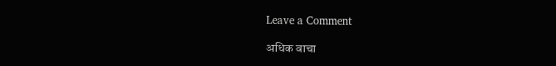Leave a Comment

अधिक वाचा